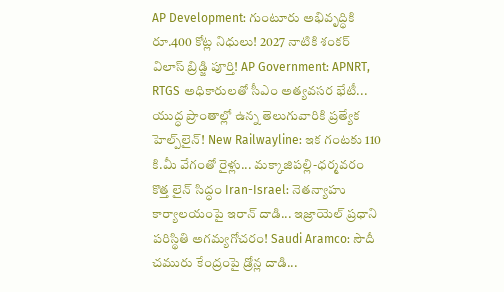AP Development: గుంటూరు అభివృద్ధికి రూ.400 కోట్ల నిధులు! 2027 నాటికి శంకర్ విలాస్ బ్రిడ్జి పూర్తి! AP Government: APNRT, RTGS అధికారులతో సీఎం అత్యవసర భేటీ... యుద్ధ ప్రాంతాల్లో ఉన్న తెలుగువారికి ప్రత్యేక హెల్ప్‌లైన్! New Railwayline: ఇక గంటకు 110 కి.మీ వేగంతో రైళ్లు... మక్కాజిపల్లి-ధర్మవరం కొత్త లైన్ సిద్ధం Iran-Israel: నెతన్యాహు కార్యాలయంపై ఇరాన్ దాడి... ఇజ్రాయెల్ ప్రధాని పరిస్థితి అగమ్యగోచరం! Saudi Aramco: సౌదీ చమురు కేంద్రంపై డ్రోన్ల దాడి...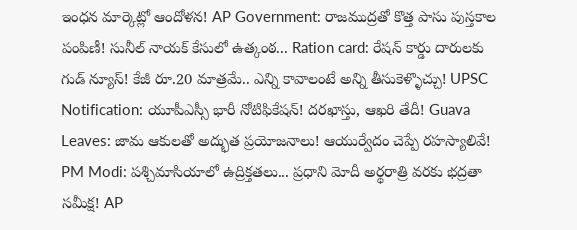ఇంధన మార్కెట్లో ఆందోళన! AP Government: రాజముద్రతో కొత్త పాసు పుస్తకాల పంపిణీ! సునీల్ నాయక్ కేసులో ఉత్కంఠ... Ration card: రేషన్ కార్డు దారులకు గుడ్ న్యూస్! కేజీ రూ.20 మాత్రమే.. ఎన్ని కావాలంటే అన్ని తీసుకెళ్ళొచ్చు! UPSC Notification: యూపీఎస్సీ భారీ నోటిఫికేషన్! దరఖాస్తు, ఆఖరి తేదీ! Guava Leaves: జామ ఆకులతో అద్భుత ప్రయోజనాలు! ఆయుర్వేదం చెప్పే రహస్యాలివే! PM Modi: పశ్చిమాసియాలో ఉద్రిక్తతలు... ప్రధాని మోదీ అర్థరాత్రి వరకు భద్రతా సమీక్ష! AP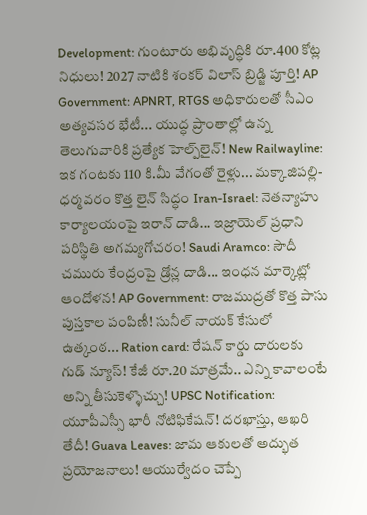Development: గుంటూరు అభివృద్ధికి రూ.400 కోట్ల నిధులు! 2027 నాటికి శంకర్ విలాస్ బ్రిడ్జి పూర్తి! AP Government: APNRT, RTGS అధికారులతో సీఎం అత్యవసర భేటీ... యుద్ధ ప్రాంతాల్లో ఉన్న తెలుగువారికి ప్రత్యేక హెల్ప్‌లైన్! New Railwayline: ఇక గంటకు 110 కి.మీ వేగంతో రైళ్లు... మక్కాజిపల్లి-ధర్మవరం కొత్త లైన్ సిద్ధం Iran-Israel: నెతన్యాహు కార్యాలయంపై ఇరాన్ దాడి... ఇజ్రాయెల్ ప్రధాని పరిస్థితి అగమ్యగోచరం! Saudi Aramco: సౌదీ చమురు కేంద్రంపై డ్రోన్ల దాడి... ఇంధన మార్కెట్లో ఆందోళన! AP Government: రాజముద్రతో కొత్త పాసు పుస్తకాల పంపిణీ! సునీల్ నాయక్ కేసులో ఉత్కంఠ... Ration card: రేషన్ కార్డు దారులకు గుడ్ న్యూస్! కేజీ రూ.20 మాత్రమే.. ఎన్ని కావాలంటే అన్ని తీసుకెళ్ళొచ్చు! UPSC Notification: యూపీఎస్సీ భారీ నోటిఫికేషన్! దరఖాస్తు, ఆఖరి తేదీ! Guava Leaves: జామ ఆకులతో అద్భుత ప్రయోజనాలు! ఆయుర్వేదం చెప్పే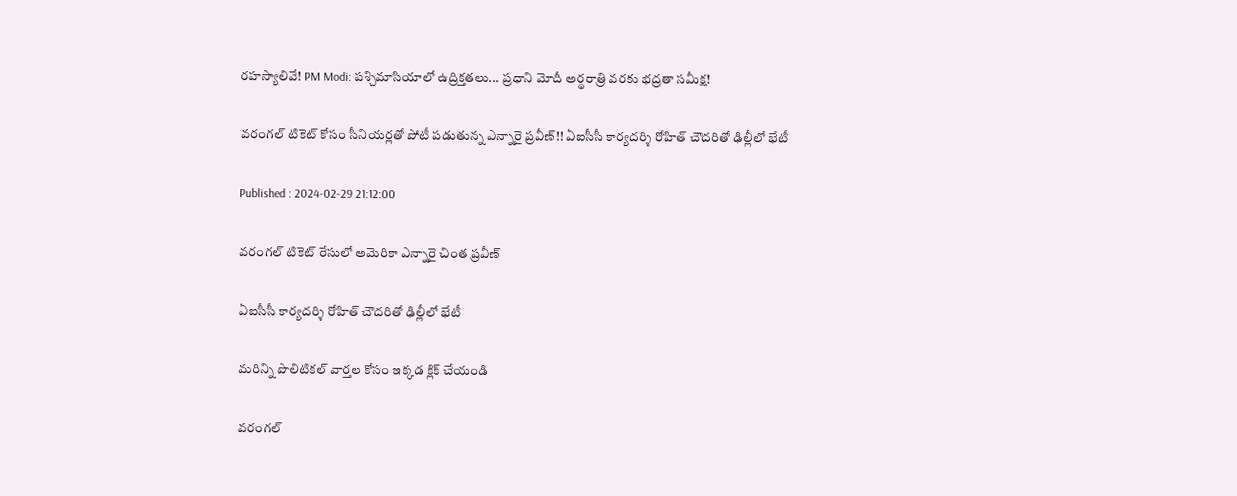రహస్యాలివే! PM Modi: పశ్చిమాసియాలో ఉద్రిక్తతలు... ప్రధాని మోదీ అర్థరాత్రి వరకు భద్రతా సమీక్ష!

వరంగల్ టికెట్ కోసం సీనియర్లతో పోటీ పడుతున్న ఎన్నారై ప్రవీణ్!! ఏఐసీసీ కార్యదర్శి రోహిత్ చౌదరితో ఢిల్లీలో భేటీ

Published : 2024-02-29 21:12:00

వరంగల్ టికెట్ రేసులో అమెరికా ఎన్నారై చింత ప్రవీణ్

ఏఐసీసీ కార్యదర్శి రోహిత్ చౌదరితో ఢిల్లీలో భేటీ

మరిన్ని పొలిటికల్ వార్తల కోసం ఇక్కడ క్లిక్ చేయండి

వరంగల్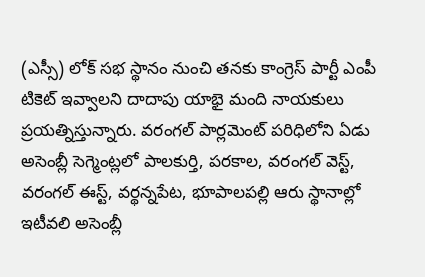(ఎస్సీ) లోక్ సభ స్థానం నుంచి తనకు కాంగ్రెస్ పార్టీ ఎంపీ టికెట్ ఇవ్వాలని దాదాపు యాభై మంది నాయకులు ప్రయత్నిస్తున్నారు. వరంగల్ పార్లమెంట్ పరిధిలోని ఏడు అసెంబ్లీ సెగ్మెంట్లలో పాలకుర్తి, పరకాల, వరంగల్ వెస్ట్, వరంగల్ ఈస్ట్, వర్థన్నపేట, భూపాలపల్లి ఆరు స్థానాల్లో ఇటీవలి అసెంబ్లీ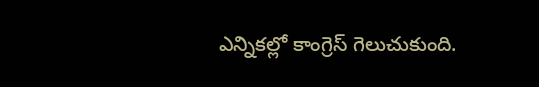ఎన్నికల్లో కాంగ్రెస్ గెలుచుకుంది.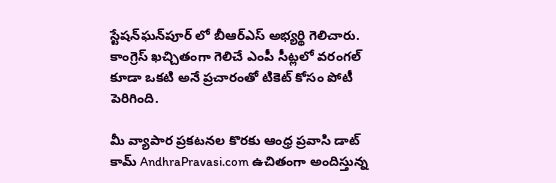స్టేషన్‌ఘన్‌పూర్ లో బీఆర్ఎస్ అభ్యర్థి గెలిచారు. కాంగ్రెస్ ఖచ్చితంగా గెలిచే ఎంపీ సీట్లలో వరంగల్ కూడా ఒకటి అనే ప్రచారంతో టికెట్ కోసం పోటీ పెరిగింది.

మీ వ్యాపార ప్రకటనల కొరకు ఆంధ్ర ప్రవాసి డాట్ కామ్ AndhraPravasi.com ఉచితంగా అందిస్తున్న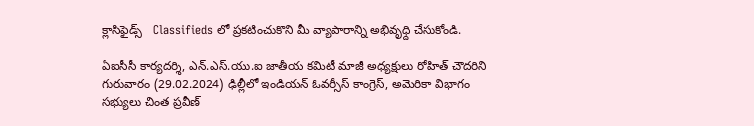క్లాసిఫైడ్స్   Classifieds లో ప్రకటించుకొని మీ వ్యాపారాన్ని అభివృధ్ది చేసుకోండి.

ఏఐసీసీ కార్యదర్శి, ఎన్.ఎస్.యు.ఐ జాతీయ కమిటీ మాజీ అధ్యక్షులు రోహిత్ చౌదరిని గురువారం (29.02.2024) ఢిల్లీలో ఇండియన్ ఓవర్సీస్ కాంగ్రెస్, అమెరికా విభాగం సభ్యులు చింత ప్రవీణ్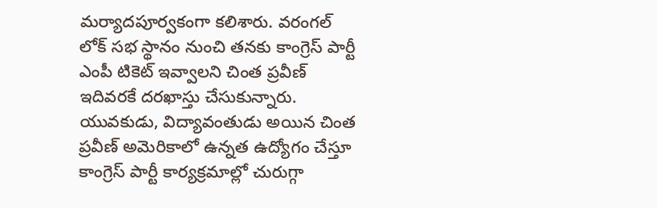మర్యాదపూర్వకంగా కలిశారు. వరంగల్ లోక్ సభ స్థానం నుంచి తనకు కాంగ్రెస్ పార్టీ ఎంపీ టికెట్ ఇవ్వాలని చింత ప్రవీణ్ ఇదివరకే దరఖాస్తు చేసుకున్నారు. యువకుడు, విద్యావంతుడు అయిన చింత ప్రవీణ్ అమెరికాలో ఉన్నత ఉద్యోగం చేస్తూ కాంగ్రెస్ పార్టీ కార్యక్రమాల్లో చురుగ్గా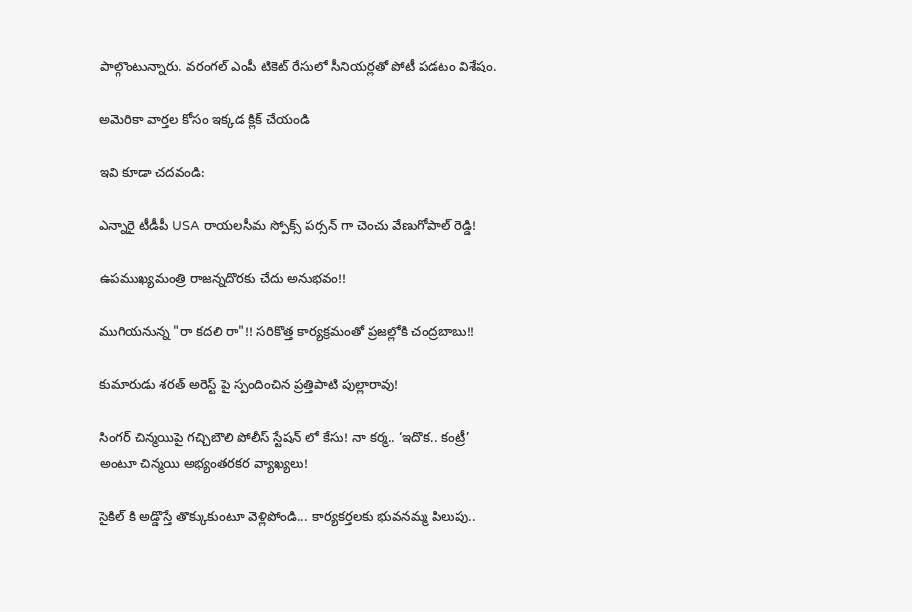పాల్గొంటున్నారు. వరంగల్ ఎంపీ టికెట్ రేసులో సీనియర్లతో పోటీ పడటం విశేషం.

అమెరికా వార్తల కోసం ఇక్కడ క్లిక్ చేయండి

ఇవి కూడా చదవండి:

ఎన్నారై టీడీపీ USA రాయలసీమ స్పోక్స్ పర్సన్ గా చెంచు వేణుగోపాల్ రెడ్డి!

ఉపముఖ్యమంత్రి రాజన్నదొరకు చేదు అనుభవం!!

ముగియనున్న "రా కదలి రా"!! సరికొత్త కార్యక్రమంతో ప్రజల్లోకి చంద్రబాబు!!

కుమారుడు శరత్ అరెస్ట్ పై స్పందించిన ప్రత్తిపాటి పుల్లారావు!

సింగర్ చిన్మయిపై గచ్చిబౌలి పోలీస్ స్టేషన్ లో కేసు! నా కర్మ.. ‘ఇదొక.. కంట్రీ’ అంటూ చిన్మయి అభ్యంతరకర వ్యాఖ్యలు!

సైకిల్ కి అడ్డొస్తే తొక్కుకుంటూ వెళ్లిపోండి... కార్యకర్తలకు భువనమ్మ పిలుపు..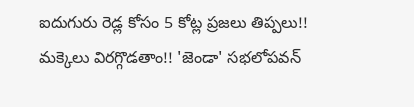ఐదుగురు రెడ్ల కోసం 5 కోట్ల ప్రజలు తిప్పలు!! మక్కెలు విరగ్గొడతాం!! 'జెండా' సభలోపవన్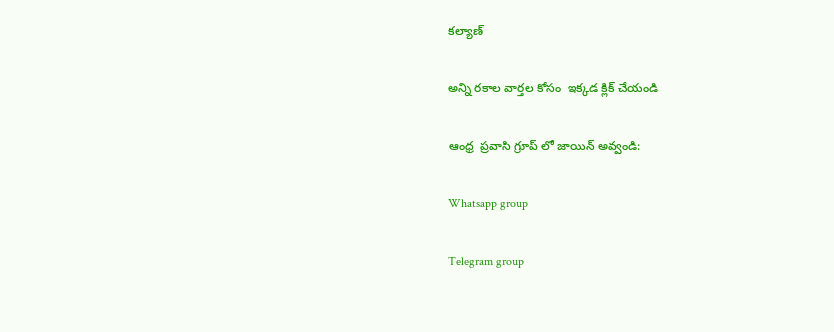కల్యాణ్

అన్ని రకాల వార్తల కోసం  ఇక్కడ క్లిక్ చేయండి

ఆంధ్ర  ప్రవాసి గ్రూప్ లో జాయిన్ అవ్వండి:

Whatsapp group

Telegram group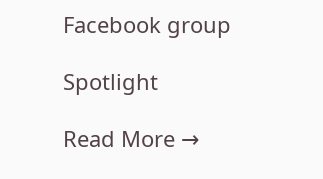Facebook group

Spotlight

Read More →